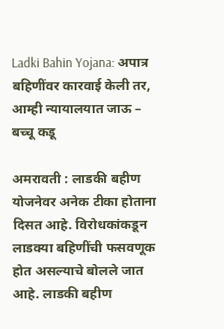Ladki Bahin Yojana: अपात्र बहि‍णींवर कारवाई केली तर, आम्ही न्यायालयात जाऊ – बच्चू कडू

अमरावती : लाडकी बहीण योजनेवर अनेक टीका होताना दिसत आहे. विरोधकांकडून लाडक्या बहि‍णींची फसवणूक होत असल्याचे बोलले जात आहे. लाडकी बहीण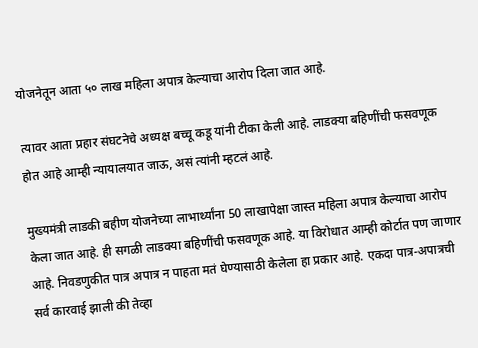योजनेतून आता ५० लाख महिला अपात्र केल्याचा आरोप दिला जात आहे.

त्यावर आता प्रहार संघटनेचे अध्यक्ष बच्चू कडू यांनी टीका केली आहे. लाडक्या बहि‍णींची फसवणूक होत आहे आम्ही न्यायालयात जाऊ, असं त्यांनी म्हटलं आहे.

मुख्यमंत्री लाडकी बहीण योजनेच्या लाभार्थ्यांना 50 लाखापेक्षा जास्त महिला अपात्र केल्याचा आरोप केला जात आहे. ही सगळी लाडक्या बहिणींची फसवणूक आहे. या विरोधात आम्ही कोर्टात पण जाणार आहे. निवडणुकीत पात्र अपात्र न पाहता मतं घेण्यासाठी केलेला हा प्रकार आहे. एकदा पात्र-अपात्रची सर्व कारवाई झाली की तेव्हा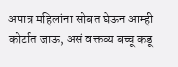अपात्र महिलांना सोबत घेऊन आम्ही कोर्टात जाऊ, असं वक्तव्य बच्चू कडू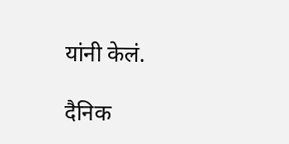यांनी केलं.

दैनिक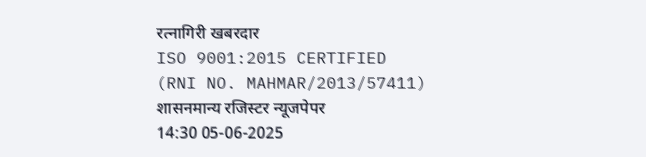रत्नागिरी खबरदार
ISO 9001:2015 CERTIFIED
(RNI NO. MAHMAR/2013/57411)
शासनमान्य रजिस्टर न्यूजपेपर
14:30 05-06-2025